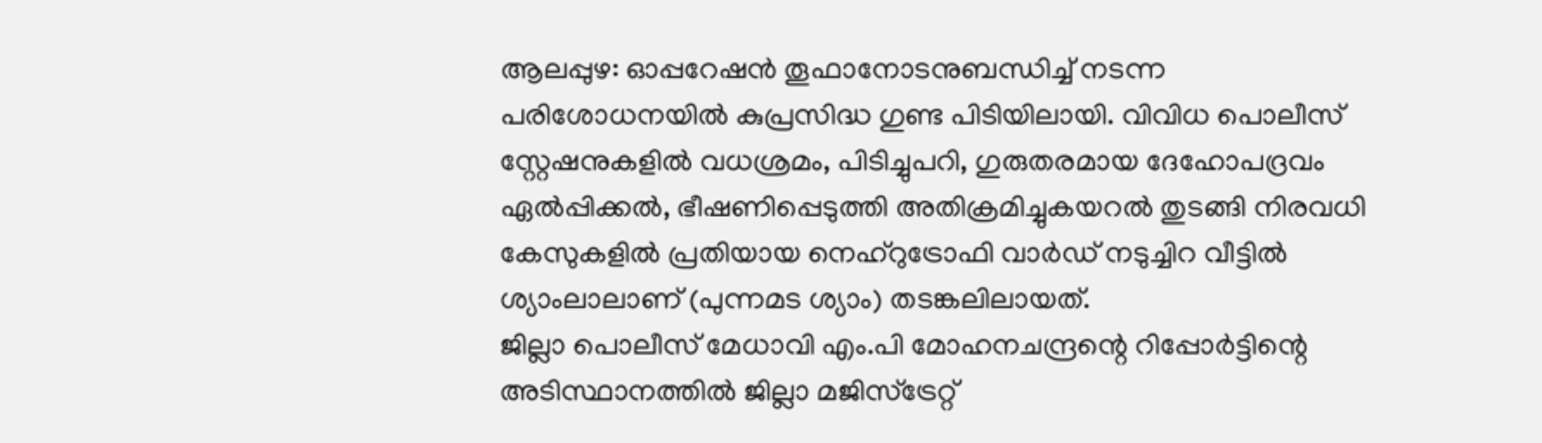ആലപ്പുഴ: ഓപ്പറേഷൻ തൂഫാനോടനുബന്ധിച്ച് നടന്ന പരിശോധനയിൽ കുപ്രസിദ്ധ ഗുണ്ട പിടിയിലായി. വിവിധ പൊലീസ് സ്റ്റേഷനുകളിൽ വധശ്രമം, പിടിച്ചുപറി, ഗുരുതരമായ ദേഹോപദ്രവം ഏൽപ്പിക്കൽ, ഭീഷണിപ്പെടുത്തി അതിക്രമിച്ചുകയറൽ തുടങ്ങി നിരവധി കേസുകളിൽ പ്രതിയായ നെഹ്റുട്രോഫി വാർഡ് നടുച്ചിറ വീട്ടിൽ ശ്യാംലാലാണ് (പുന്നമട ശ്യാം) തടങ്കലിലായത്.
ജില്ലാ പൊലീസ് മേധാവി എം.പി മോഹനചന്ദ്രന്റെ റിപ്പോർട്ടിന്റെ അടിസ്ഥാനത്തിൽ ജില്ലാ മജിസ്ട്രേറ്റ്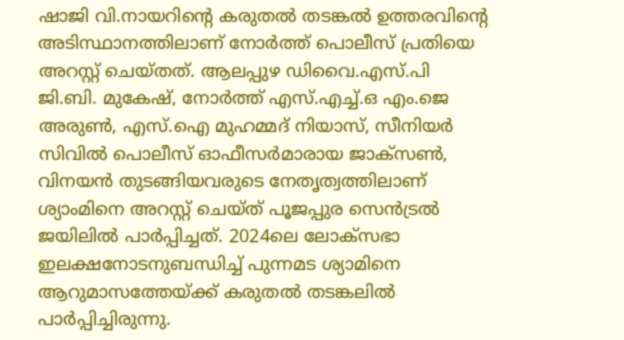ഷാജി വി.നായറിന്റെ കരുതൽ തടങ്കൽ ഉത്തരവിന്റെ അടിസ്ഥാനത്തിലാണ് നോർത്ത് പൊലീസ് പ്രതിയെ അറസ്റ്റ് ചെയ്തത്. ആലപ്പുഴ ഡിവൈ.എസ്.പി ജി.ബി. മുകേഷ്, നോർത്ത് എസ്.എച്ച്.ഒ എം.ജെ അരുൺ, എസ്.ഐ മുഹമ്മദ് നിയാസ്, സീനിയർ സിവിൽ പൊലീസ് ഓഫീസർമാരായ ജാക്സൺ, വിനയൻ തുടങ്ങിയവരുടെ നേതൃത്വത്തിലാണ് ശ്യാംമിനെ അറസ്റ്റ് ചെയ്ത് പൂജപ്പുര സെൻട്രൽ ജയിലിൽ പാർപ്പിച്ചത്. 2024ലെ ലോക്സഭാ ഇലക്ഷനോടനുബന്ധിച്ച് പുന്നമട ശ്യാമിനെ ആറുമാസത്തേയ്ക്ക് കരുതൽ തടങ്കലിൽ പാർപ്പിച്ചിരുന്നു.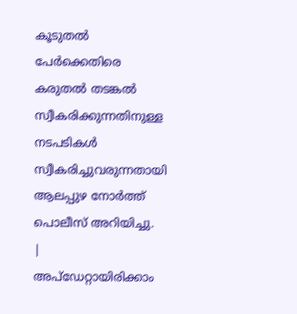കൂടുതൽ പേർക്കെതിരെ കരുതൽ തടങ്കൽ സ്വീകരിക്കുന്നതിനുള്ള നടപടികൾ സ്വീകരിച്ചുവരുന്നതായി ആലപ്പുഴ നോർത്ത് പൊലീസ് അറിയിച്ചു.
|
അപ്ഡേറ്റായിരിക്കാം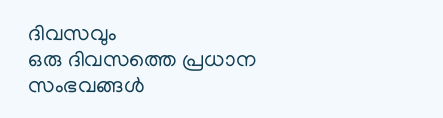ദിവസവും
ഒരു ദിവസത്തെ പ്രധാന സംഭവങ്ങൾ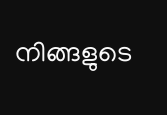നിങ്ങളുടെ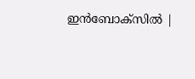ഇൻബോക്സിൽ |